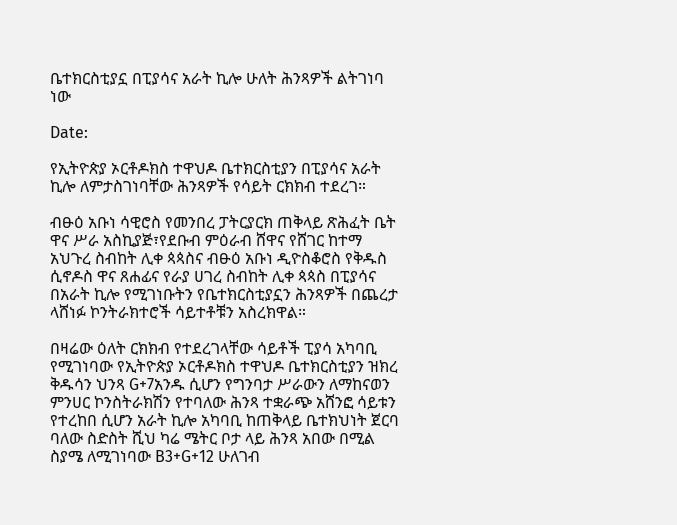ቤተክርስቲያኗ በፒያሳና አራት ኪሎ ሁለት ሕንጻዎች ልትገነባ ነው

Date:

የኢትዮጵያ ኦርቶዶክስ ተዋህዶ ቤተክርስቲያን በፒያሳና አራት ኪሎ ለምታስገነባቸው ሕንጻዎች የሳይት ርክክብ ተደረገ።

ብፁዕ አቡነ ሳዊሮስ የመንበረ ፓትርያርክ ጠቅላይ ጽሕፈት ቤት ዋና ሥራ አስኪያጅ፣የደቡብ ምዕራብ ሸዋና የሸገር ከተማ አህጉረ ስብከት ሊቀ ጳጳስና ብፁዕ አቡነ ዲዮስቆሮስ የቅዱስ ሲኖዶስ ዋና ጸሐፊና የራያ ሀገረ ስብከት ሊቀ ጳጳስ በፒያሳና በአራት ኪሎ የሚገነቡትን የቤተክርስቲያኗን ሕንጻዎች በጨረታ ላሸነፉ ኮንትራክተሮች ሳይተቶቹን አስረክዋል።

በዛሬው ዕለት ርክክብ የተደረገላቸው ሳይቶች ፒያሳ አካባቢ የሚገነባው የኢትዮጵያ ኦርቶዶክስ ተዋህዶ ቤተክርስቲያን ዝክረ ቅዱሳን ህንጻ G+7አንዱ ሲሆን የግንባታ ሥራውን ለማከናወን ምንሀር ኮንስትራክሽን የተባለው ሕንጻ ተቋራጭ አሸንፎ ሳይቱን የተረከበ ሲሆን አራት ኪሎ አካባቢ ከጠቅላይ ቤተክህነት ጀርባ ባለው ስድስት ሺህ ካሬ ሜትር ቦታ ላይ ሕንጻ አበው በሚል ስያሜ ለሚገነባው B3+G+12 ሁለገብ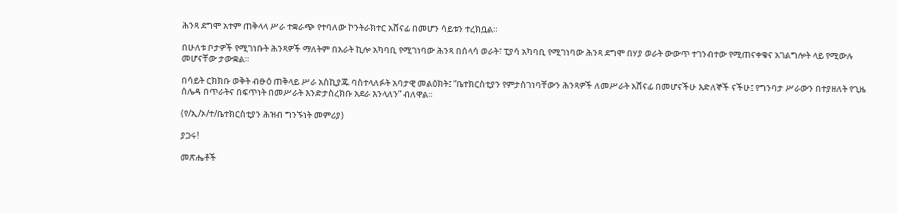ሕንጻ ደግሞ አተም ጠቅላላ ሥራ ተቋራጭ የተባለው ኮንትራክተር አሸናፊ በመሆን ሳይቱን ተረክቧል።

በሁለቱ ቦታዎች የሚገነቡት ሕንጻዎች ማለትም በአራት ኪሎ አካባቢ የሚገነባው ሕንጻ በሰላሳ ወራት፣ ፒያሳ አካባቢ የሚገነባው ሕንጻ ደግሞ በሃያ ወራት ውውጥ ተገንብተው የሚጠናቀቁና አገልግሎት ላይ የሚውሉ መሆናቸው ታውቋል።

በሳይት ርክክቡ ወቅት ብፁዕ ጠቅላይ ሥራ አስኪያጁ ባስተላለፉት አባታዊ መልዕክት፤ “ቤተክርስቲያን የምታስገነባቸውን ሕንጻዎች ለመሥራት አሸናፊ በመሆናችሁ እድለኞች ናችሁ፤ የግንባታ ሥራውን በተያዘለት የጊዜ ሰሌዳ በጥራትና በፍጥነት በመሥራት እንድታስረክቡ አደራ እንላለን” ብለዋል።

(የ/ኢ/ኦ/ተ/ቤተክርስቲያን ሕዝብ ግንኙነት መምሪያ)

ያጋሩ!

መጽሔቶች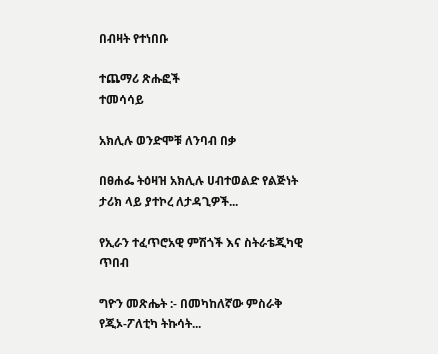በብዛት የተነበቡ

ተጨማሪ ጽሑፎች
ተመሳሳይ

አክሊሉ ወንድሞቹ ለንባብ በቃ

በፀሐፌ ትዕዛዝ አክሊሉ ሀብተወልድ የልጅነት ታሪክ ላይ ያተኮረ ለታዳጊዎች...

የኢራን ተፈጥሮአዊ ምሽጎች እና ስትራቴጂካዊ ጥበብ

ግዮን መጽሔት :- በመካከለኛው ምስራቅ የጂኦ-ፖለቲካ ትኩሳት...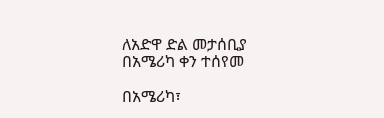ለአድዋ ድል መታሰቢያ በአሜሪካ ቀን ተሰየመ

በአሜሪካ፣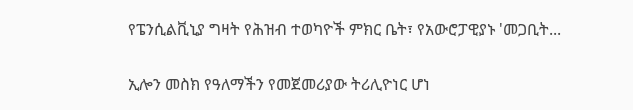የፔንሲልቪኒያ ግዛት የሕዝብ ተወካዮች ምክር ቤት፣ የአውሮፓዊያኑ 'መጋቢት...

ኢሎን መስክ የዓለማችን የመጀመሪያው ትሪሊዮነር ሆነ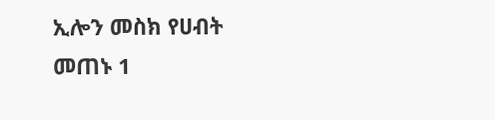ኢሎን መስክ የሀብት መጠኑ 1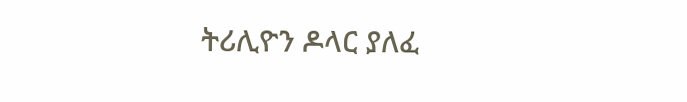ትሪሊዮን ዶላር ያለፈ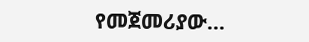የመጀመሪያው...